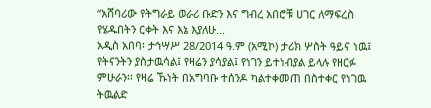“አሸባሪው የትግራይ ወራሪ ቡድን እና ግብረ አበሮቹ ሀገር ለማፍረስ የሄዱበትን ርቀት እና እኔ እያለሁ...
አዲስ አበባ፡ ታኅሣሥ 28/2014 ዓ.ም (አሚኮ) ታሪክ ሦስት ዓይና ነዉ፤ የትናንትን ያስታዉሳል፤ የዛሬን ያሳያል፤ የነገን ይተነብያል ይላሉ የዘርፉ ምሁራን፡፡ የዛሬ ኹነት በአግባቡ ተሰንዶ ካልተቀመጠ በስተቀር የነገዉ ትዉልድ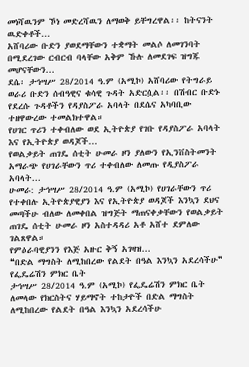መነሻዉንም ኾነ መድረሻዉን ለማወቅ ይቸግረዋል፡፡ ከትናንት ዉድቀቶች...
አሸባሪው ቡድን ያወደማቸውን ተቋማት መልሶ ለመገንባት በሚደረገው ርብርብ ባላቸው አቅም ኹሉ ለመደገፍ ዝግጁ መሆናቸውን...
ደሴ፡ ታኅሣሥ 28/2014 ዓ.ም (አሚኮ) አሸባሪው የትግራይ ወራሪ ቡድን ሰብዓዊና ቁሳዊ ጉዳት አድርሷል፡፡ በሽብር ቡድኑ የደረሱ ጉዳቶችን የዳያስፖራ አባላት በደሴና አካባቢው ተዘዋውረው ተመልክተዋል።
የሀገር ጥሪን ተቀብለው ወደ ኢትዮጵያ የገቡ የዳያስፖራ አባላት እና የኢትዮጵያ ወዳጆች...
የወልቃይት ጠገዴ ሰቲት ሁመራ ዞን ያለውን የኢንቨስትመንት አማራጭ የሀገራቸውን ጥሪ ተቀብለው ለመጡ የዲያስፖራ አባላት...
ሁመራ: ታኅሣሥ 28/2014 ዓ.ም (አሚኮ) የሀገራቸውን ጥሪ የተቀበሉ ኢትዮጵያዊያን እና የኢትዮጵያ ወዳጆች እንኳን ደህና መጣችሁ ብለው ለመቀበል ዝግጅት ማጠናቀቃቸውን የወልቃይት ጠገዴ ሰቲት ሁመራ ዞን አስተዳዳሪ አቶ አሸተ ደምለው ገልጸዋል።
የምዕራባዊያንን የእጅ አዙር ቅኝ አገዛዝ...
❝በድል ማግስት ለሚከበረው የልደት በዓል እንኳን አደረሳችሁ❞ የፌዴሬሽን ምክር ቤት
ታኅሣሥ 28/2014 ዓ.ም (አሚኮ) የፌዴሬሽን ምክር ቤት ለመላው የክርስትና ሃይማኖት ተከታዮች በድል ማግስት ለሚከበረው የልደት በዓል እንኳን አደረሳችሁ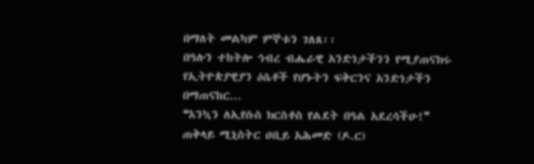በማለት መልካም ምኞቱን ገለጸ፡፡
በዓሉን ተከትሎ ኅብረ ብሔራዊ አንድነታችንን የሚያጠናክሩ የኢትዮጵያዊያን ዕሴቶች የሆኑትን ፍቅርንና አንድነታችን በማጠናከር...
❝እንኳን ለኢየሱስ ክርስቶስ የልደት በዓል አደረሳችሁ!❞ ጠቅላይ ሚኒስትር ዐቢይ አሕመድ (ዶ.ር)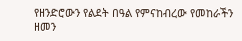የዘንድሮውን የልደት በዓል የምናከብረው የመከራችን ዘመን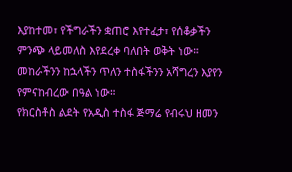እያከተመ፣ የችግራችን ቋጠሮ እየተፈታ፣ የሰቆቃችን ምንጭ ላይመለስ እየደረቀ ባለበት ወቅት ነው። መከራችንን ከኋላችን ጥለን ተስፋችንን አሻግረን እያየን የምናከብረው በዓል ነው።
የክርስቶስ ልደት የአዲስ ተስፋ ጅማሬ የብሩህ ዘመን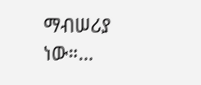ማብሠሪያ ነው።...